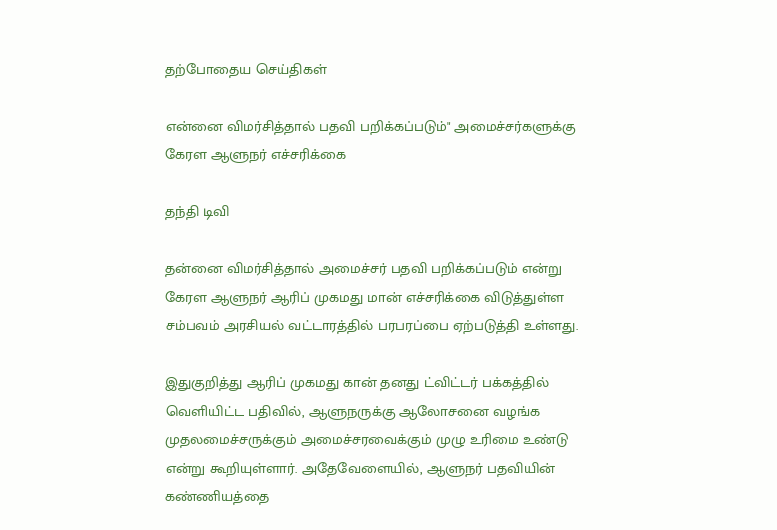தற்போதைய செய்திகள்

என்னை விமர்சித்தால் பதவி பறிக்கப்படும்" அமைச்சர்களுக்கு கேரள ஆளுநர் எச்சரிக்கை

தந்தி டிவி

தன்னை விமர்சித்தால் அமைச்சர் பதவி பறிக்கப்படும் என்று கேரள ஆளுநர் ஆரிப் முகமது மான் எச்சரிக்கை விடுத்துள்ள சம்பவம் அரசியல் வட்டாரத்தில் பரபரப்பை ஏற்படுத்தி உள்ளது.

இதுகுறித்து ஆரிப் முகமது கான் தனது ட்விட்டர் பக்கத்தில் வெளியிட்ட பதிவில், ஆளுநருக்கு ஆலோசனை வழங்க முதலமைச்சருக்கும் அமைச்சரவைக்கும் முழு உரிமை உண்டு என்று கூறியுள்ளார். அதேவேளையில், ஆளுநர் பதவியின் கண்ணியத்தை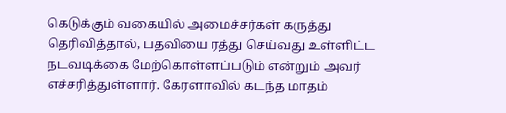கெடுக்கும் வகையில் அமைச்சர்கள் கருத்து தெரிவித்தால், பதவியை ரத்து செய்வது உள்ளிட்ட நடவடிக்கை மேற்கொள்ளப்படும் என்றும் அவர் எச்சரித்துள்ளார். கேரளாவில் கடந்த மாதம்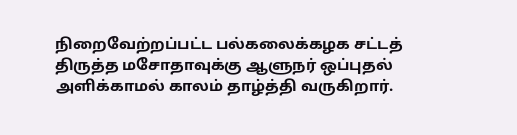நிறைவேற்றப்பட்ட பல்கலைக்கழக சட்டத் திருத்த மசோதாவுக்கு ஆளுநர் ஒப்புதல் அளிக்காமல் காலம் தாழ்த்தி வருகிறார்.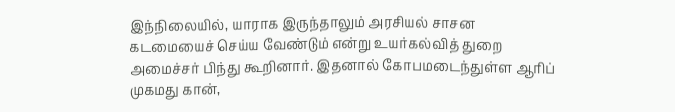இந்நிலையில், யாராக இருந்தாலும் அரசியல் சாசன கடமையைச் செய்ய வேண்டும் என்று உயர்கல்வித் துறை அமைச்சர் பிந்து கூறினார். இதனால் கோபமடைந்துள்ள ஆரிப் முகமது கான்,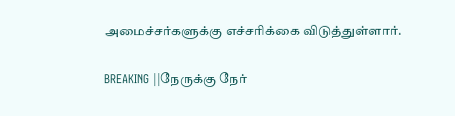அமைச்சர்களுக்கு எச்சரிக்கை விடுத்துள்ளார்.

BREAKING ||நேருக்கு நேர்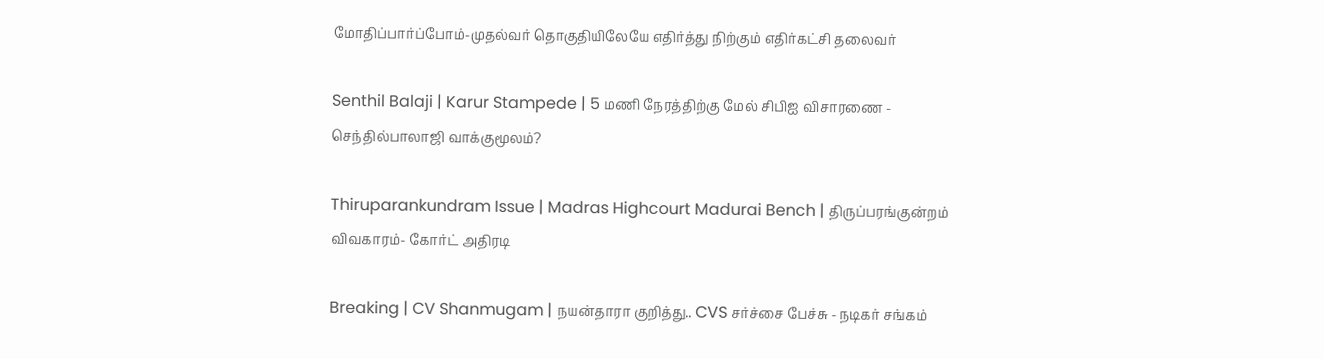மோதிப்பார்ப்போம்-முதல்வர் தொகுதியிலேயே எதிர்த்து நிற்கும் எதிர்கட்சி தலைவர்

Senthil Balaji | Karur Stampede | 5 மணி நேரத்திற்கு மேல் சிபிஐ விசாரணை - செந்தில்பாலாஜி வாக்குமூலம்?

Thiruparankundram Issue | Madras Highcourt Madurai Bench | திருப்பரங்குன்றம் விவகாரம்- கோர்ட் அதிரடி

Breaking | CV Shanmugam | நயன்தாரா குறித்து.. CVS சர்ச்சை பேச்சு - நடிகர் சங்கம்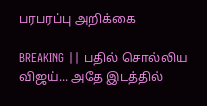பரபரப்பு அறிக்கை

BREAKING || பதில் சொல்லிய விஜய்... அதே இடத்தில்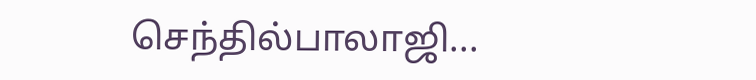செந்தில்பாலாஜி...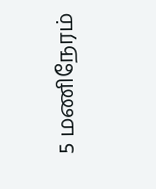5 மணிநேரம்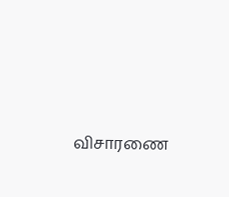விசாரணை